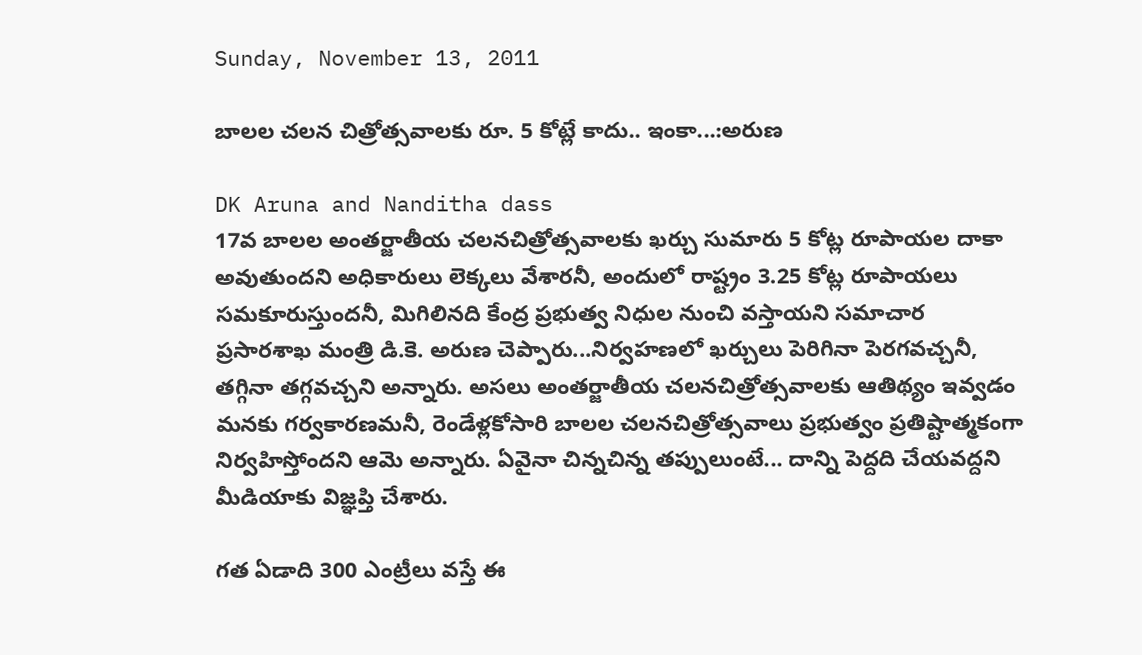Sunday, November 13, 2011

బాలల చలన చిత్రోత్సవాలకు రూ. 5 కోట్లే కాదు.. ఇంకా...:అరుణ

DK Aruna and Nanditha dass
17వ బాలల అంతర్జాతీయ చలనచిత్రోత్సవాలకు ఖర్చు సుమారు 5 కోట్ల రూపాయల దాకా అవుతుందని అధికారులు లెక్కలు వేశారనీ, అందులో రాష్ట్రం 3.25 కోట్ల రూపాయలు సమకూరుస్తుందనీ, మిగిలినది కేంద్ర ప్రభుత్వ నిధుల నుంచి వస్తాయని సమాచార ప్రసారశాఖ మంత్రి డి.కె. అరుణ చెప్పారు...నిర్వహణలో ఖర్చులు పెరిగినా పెరగవచ్చనీ, తగ్గినా తగ్గవచ్చని అన్నారు. అసలు అంతర్జాతీయ చలనచిత్రోత్సవాలకు ఆతిథ్యం ఇవ్వడం మనకు గర్వకారణమనీ, రెండేళ్లకోసారి బాలల చలనచిత్రోత్సవాలు ప్రభుత్వం ప్రతిష్టాత్మకంగా నిర్వహిస్తోందని ఆమె అన్నారు. ఏవైనా చిన్నచిన్న తప్పులుంటే... దాన్ని పెద్దది చేయవద్దని మీడియాకు విజ్ఞప్తి చేశారు.

గత ఏడాది 300 ఎంట్రీలు వస్తే ఈ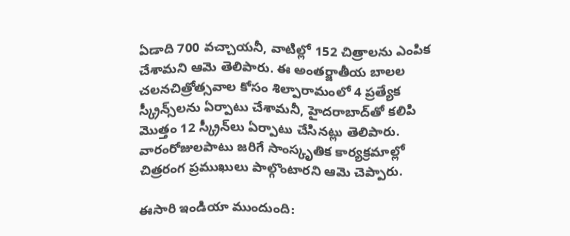ఏడాది 700 వచ్చాయనీ, వాటిల్లో 152 చిత్రాలను ఎంపిక చేశామని ఆమె తెలిపారు. ఈ అంతర్జాతీయ బాలల చలనచిత్రోత్సవాల కోసం శిల్పారామంలో 4 ప్రత్యేక స్క్రీన్స్‌లను ఏర్పాటు చేశామనీ, హైదరాబాద్‌తో కలిపి మొత్తం 12 స్క్రీన్‌లు ఏర్పాటు చేసినట్లు తెలిపారు. వారంరోజులపాటు జరిగే సాంస్కృతిక కార్యక్రమాల్లో చిత్రరంగ ప్రముఖులు పాల్గొంటారని ఆమె చెప్పారు.

ఈసారి ఇండియా ముందుంది: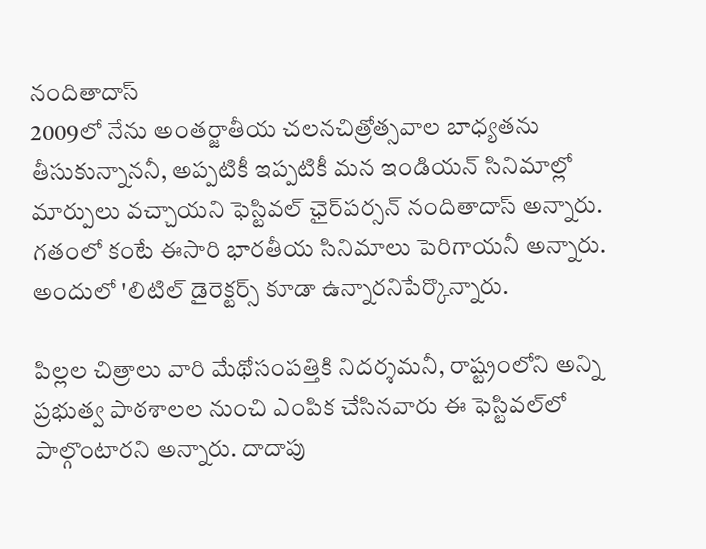నందితాదాస్‌
2009లో నేను అంతర్జాతీయ చలనచిత్రోత్సవాల బాధ్యతను తీసుకున్నాననీ, అప్పటికీ ఇప్పటికీ మన ఇండియన్‌ సినిమాల్లో మార్పులు వచ్చాయని ఫెస్టివల్‌ ఛైర్‌పర్సన్‌ నందితాదాస్‌ అన్నారు. గతంలో కంటే ఈసారి భారతీయ సినిమాలు పెరిగాయనీ అన్నారు. అందులో 'లిటిల్‌ డైరెక్టర్స్‌ కూడా ఉన్నారనిపేర్కొన్నారు.

పిల్లల చిత్రాలు వారి మేథోసంపత్తికి నిదర్శమనీ, రాష్ట్రంలోని అన్ని ప్రభుత్వ పాఠశాలల నుంచి ఎంపిక చేసినవారు ఈ ఫెస్టివల్‌లో పాల్గొంటారని అన్నారు. దాదాపు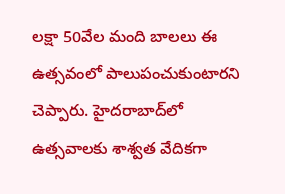లక్షా 50వేల మంది బాలలు ఈ ఉత్సవంలో పాలుపంచుకుంటారని చెప్పారు. హైదరాబాద్‌లో ఉత్సవాలకు శాశ్వత వేదికగా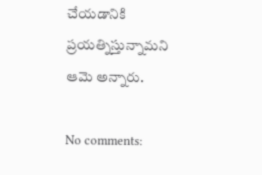చేయడానికి ప్రయత్నిస్తున్నామని ఆమె అన్నారు.

No comments: